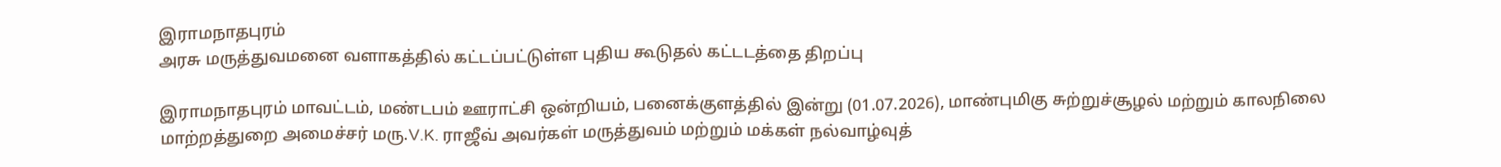இராமநாதபுரம்
அரசு மருத்துவமனை வளாகத்தில் கட்டப்பட்டுள்ள புதிய கூடுதல் கட்டடத்தை திறப்பு

இராமநாதபுரம் மாவட்டம், மண்டபம் ஊராட்சி ஒன்றியம், பனைக்குளத்தில் இன்று (01.07.2026), மாண்புமிகு சுற்றுச்சூழல் மற்றும் காலநிலை மாற்றத்துறை அமைச்சர் மரு.V.K. ராஜீவ் அவர்கள் மருத்துவம் மற்றும் மக்கள் நல்வாழ்வுத்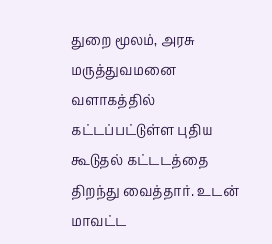துறை மூலம், அரசு மருத்துவமனை வளாகத்தில் கட்டப்பட்டுள்ள புதிய கூடுதல் கட்டடத்தை திறந்து வைத்தார். உடன் மாவட்ட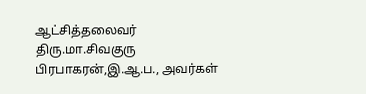ஆட்சித்தலைவர் திரு.மா.சிவகுரு பிரபாகரன்,இ.ஆ.ப., அவர்கள்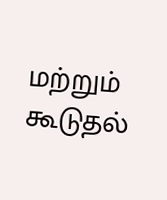மற்றும் கூடுதல்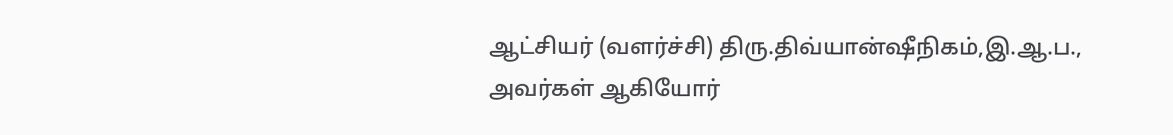ஆட்சியர் (வளர்ச்சி) திரு.திவ்யான்ஷீநிகம்,இ.ஆ.ப., அவர்கள் ஆகியோர்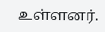உள்ளனர்.